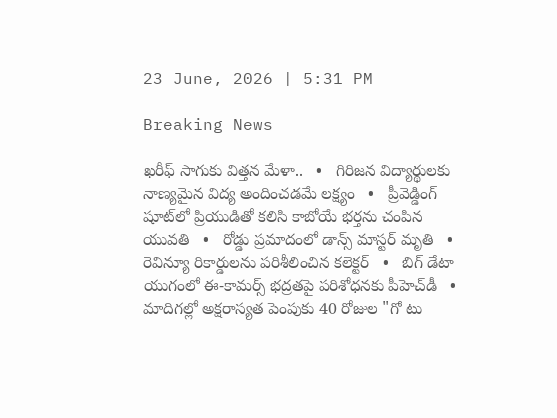23 June, 2026 | 5:31 PM

Breaking News

ఖరీఫ్ సాగుకు విత్తన మేళా..   •   గిరిజన విద్యార్థులకు నాణ్యమైన విద్య అందించడమే లక్ష్యం   •   ప్రీవెడ్డింగ్ షూట్‌లో ప్రియుడితో కలిసి కాబోయే భర్తను చంపిన యువతి   •   రోడ్డు ప్రమాదంలో డాన్స్ మాస్టర్ మృతి   •   రెవిన్యూ రికార్డులను పరిశీలించిన కలెక్టర్   •   బిగ్ డేటా యుగంలో ఈ-కామర్స్ భద్రతపై పరిశోధనకు పీహెచ్‌డీ   •   మాదిగల్లో అక్షరాస్యత పెంపుకు 40 రోజుల "గో టు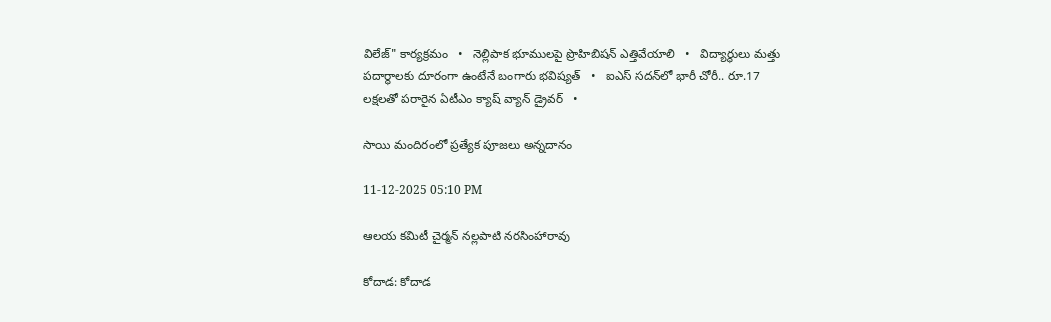విలేజ్" కార్యక్రమం   •   నెల్లిపాక భూములపై ప్రొహిబిషన్ ఎత్తివేయాలి   •   విద్యార్థులు మత్తు పదార్థాలకు దూరంగా ఉంటేనే బంగారు భవిష్యత్   •   ఐఎస్‌ సదన్‌లో భారీ చోరీ.. రూ.17 లక్షలతో పరారైన ఏటీఎం క్యాష్ వ్యాన్ డ్రైవర్   •

సాయి మందిరంలో ప్రత్యేక పూజలు అన్నదానం

11-12-2025 05:10 PM

ఆలయ కమిటీ చైర్మన్ నల్లపాటి నరసింహారావు

కోదాడ: కోదాడ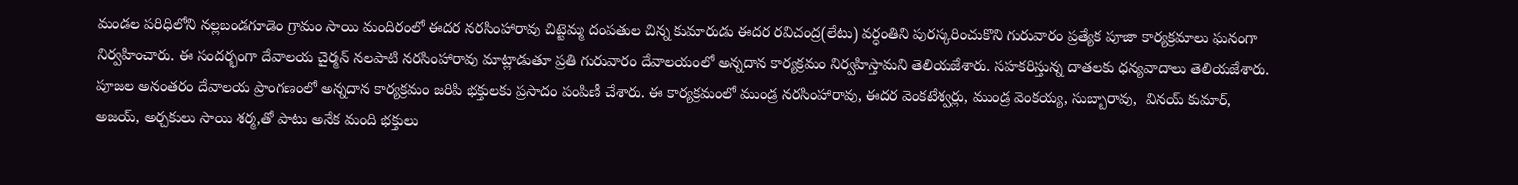మండల పరిధిలోని నల్లబండగూడెం గ్రామం సాయి మందిరంలో ఈదర నరసింహారావు చిట్టెమ్మ దంపతుల చిన్న కుమారుడు ఈదర రవిచంద్ర(లేటు) వర్ధంతిని పురస్కరించుకొని గురువారం ప్రత్యేక పూజా కార్యక్రమాలు ఘనంగా నిర్వహించారు. ఈ సందర్భంగా దేవాలయ చైర్మన్ నలపాటి నరసింహారావు మాట్లాడుతూ ప్రతి గురువారం దేవాలయంలో అన్నదాన కార్యక్రమం నిర్వహిస్తామని తెలియజేశారు. సహకరిస్తున్న దాతలకు ధన్యవాదాలు తెలియజేశారు. పూజల అనంతరం దేవాలయ ప్రాంగణంలో అన్నదాన కార్యక్రమం జరిపి భక్తులకు ప్రసాదం పంపిణీ చేశారు. ఈ కార్యక్రమంలో ముండ్ర నరసింహారావు, ఈదర వెంకటేశ్వర్లు, ముండ్ర వెంకయ్య, సుబ్బారావు,  వినయ్ కుమార్, అజయ్‌, అర్చకులు సాయి శర్మ,తో పాటు అనేక మంది భక్తులు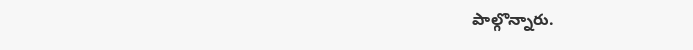పాల్గొన్నారు.